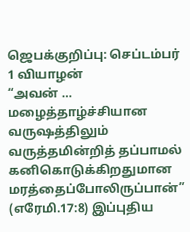ஜெபக்குறிப்பு: செப்டம்பர் 1 வியாழன்
“அவன் … மழைத்தாழ்ச்சியான வருஷத்திலும் வருத்தமின்றித் தப்பாமல் கனிகொடுக்கிறதுமான மரத்தைப்போலிருப்பான்” (எரேமி.17:8) இப்புதிய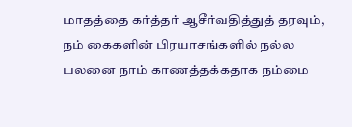மாதத்தை கர்த்தர் ஆசீர்வதித்துத் தரவும், நம் கைகளின் பிரயாசங்களில் நல்ல பலனை நாம் காணத்தக்கதாக நம்மை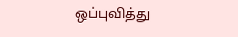ஒப்புவித்து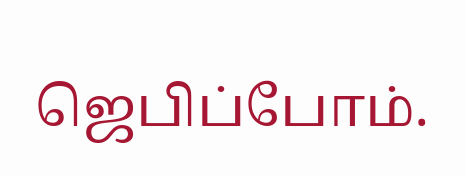ஜெபிப்போம்.